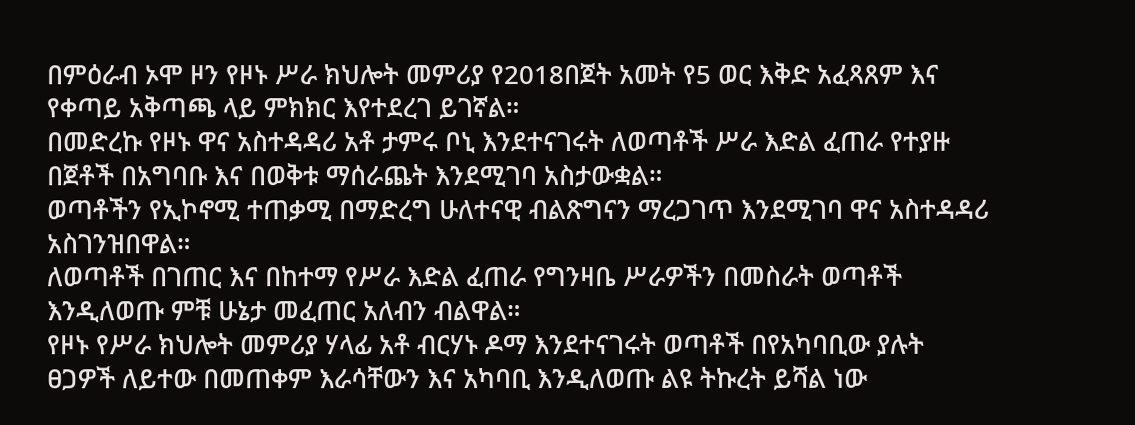በምዕራብ ኦሞ ዞን የዞኑ ሥራ ክህሎት መምሪያ የ2018በጀት አመት የ5 ወር እቅድ አፈጻጸም እና የቀጣይ አቅጣጫ ላይ ምክክር እየተደረገ ይገኛል።
በመድረኩ የዞኑ ዋና አስተዳዳሪ አቶ ታምሩ ቦኒ እንደተናገሩት ለወጣቶች ሥራ እድል ፈጠራ የተያዙ በጀቶች በአግባቡ እና በወቅቱ ማሰራጨት እንደሚገባ አስታውቋል።
ወጣቶችን የኢኮኖሚ ተጠቃሚ በማድረግ ሁለተናዊ ብልጽግናን ማረጋገጥ እንደሚገባ ዋና አስተዳዳሪ አስገንዝበዋል።
ለወጣቶች በገጠር እና በከተማ የሥራ እድል ፈጠራ የግንዛቤ ሥራዎችን በመስራት ወጣቶች እንዲለወጡ ምቹ ሁኔታ መፈጠር አለብን ብልዋል።
የዞኑ የሥራ ክህሎት መምሪያ ሃላፊ አቶ ብርሃኑ ዶማ እንደተናገሩት ወጣቶች በየአካባቢው ያሉት ፀጋዎች ለይተው በመጠቀም እራሳቸውን እና አካባቢ እንዲለወጡ ልዩ ትኩረት ይሻል ነው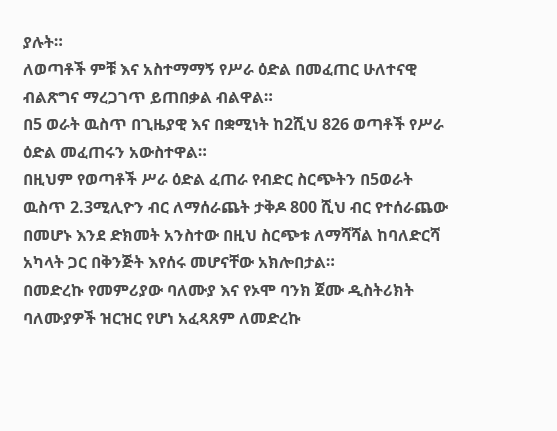ያሉት።
ለወጣቶች ምቹ እና አስተማማኝ የሥራ ዕድል በመፈጠር ሁለተናዊ ብልጽግና ማረጋገጥ ይጠበቃል ብልዋል።
በ5 ወራት ዉስጥ በጊዜያዊ እና በቋሚነት ከ2ሺህ 826 ወጣቶች የሥራ ዕድል መፈጠሩን አውስተዋል።
በዚህም የወጣቶች ሥራ ዕድል ፈጠራ የብድር ስርጭትን በ5ወራት ዉስጥ 2.3ሚሊዮን ብር ለማሰራጨት ታቅዶ 800 ሺህ ብር የተሰራጨው በመሆኑ እንደ ድክመት አንስተው በዚህ ስርጭቱ ለማሻሻል ከባለድርሻ አካላት ጋር በቅንጅት እየሰሩ መሆናቸው አክሎበታል።
በመድረኩ የመምሪያው ባለሙያ እና የኦሞ ባንክ ጀሙ ዲስትሪክት ባለሙያዎች ዝርዝር የሆነ አፈጻጸም ለመድረኩ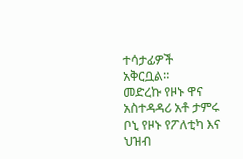ተሳታፊዎች አቅርቧል።
መድረኩ የዞኑ ዋና አስተዳዳሪ አቶ ታምሩ ቦኒ የዞኑ የፖለቲካ እና ህዝብ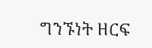ግንኙነት ዘርፍ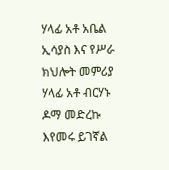ሃላፊ አቶ አቤል ኢሳያስ እና የሥራ ክህሎት መምሪያ ሃላፊ አቶ ብርሃኑ ዶማ መድረኩ እየመሩ ይገኛል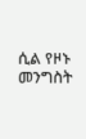ሲል የዞኑ መንግስት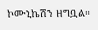ኮሙኒኬሽን ዘግቧል።